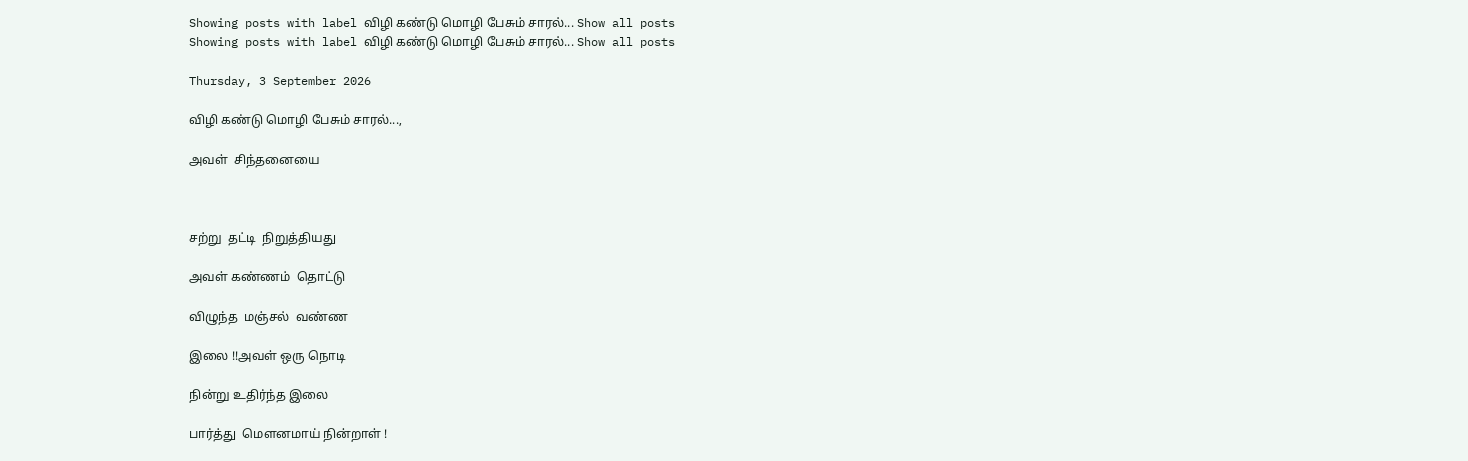Showing posts with label விழி கண்டு மொழி பேசும் சாரல்... Show all posts
Showing posts with label விழி கண்டு மொழி பேசும் சாரல்... Show all posts

Thursday, 3 September 2026

விழி கண்டு மொழி பேசும் சாரல்...,

அவள்  சிந்தனையை



சற்று  தட்டி  நிறுத்தியது

அவள் கண்ணம்  தொட்டு

விழுந்த  மஞ்சல்  வண்ண

இலை !!அவள் ஒரு நொடி

நின்று உதிர்ந்த இலை

பார்த்து  மௌனமாய் நின்றாள் !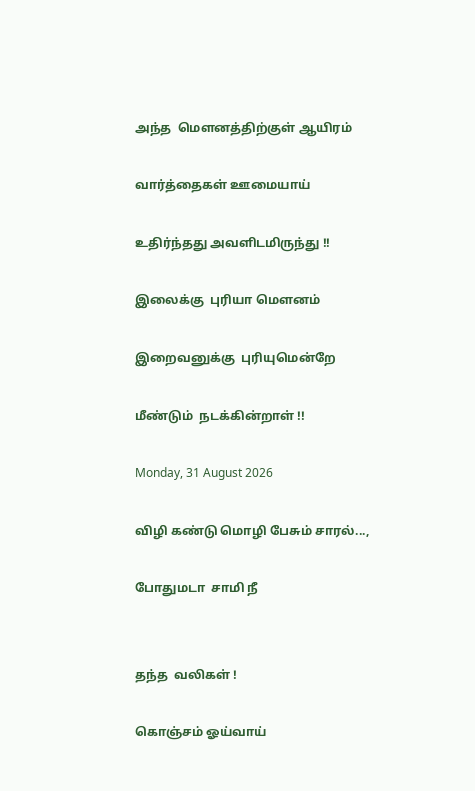அந்த  மௌனத்திற்குள் ஆயிரம்

வார்த்தைகள் ஊமையாய்

உதிர்ந்தது அவளிடமிருந்து !!

இலைக்கு  புரியா மௌனம்

இறைவனுக்கு  புரியுமென்றே

மீண்டும்  நடக்கின்றாள் !!

Monday, 31 August 2026

விழி கண்டு மொழி பேசும் சாரல்...,

போதுமடா  சாமி நீ


தந்த  வலிகள் !

கொஞ்சம் ஓய்வாய்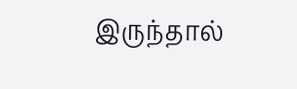இருந்தால்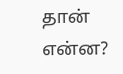தான் என்ன?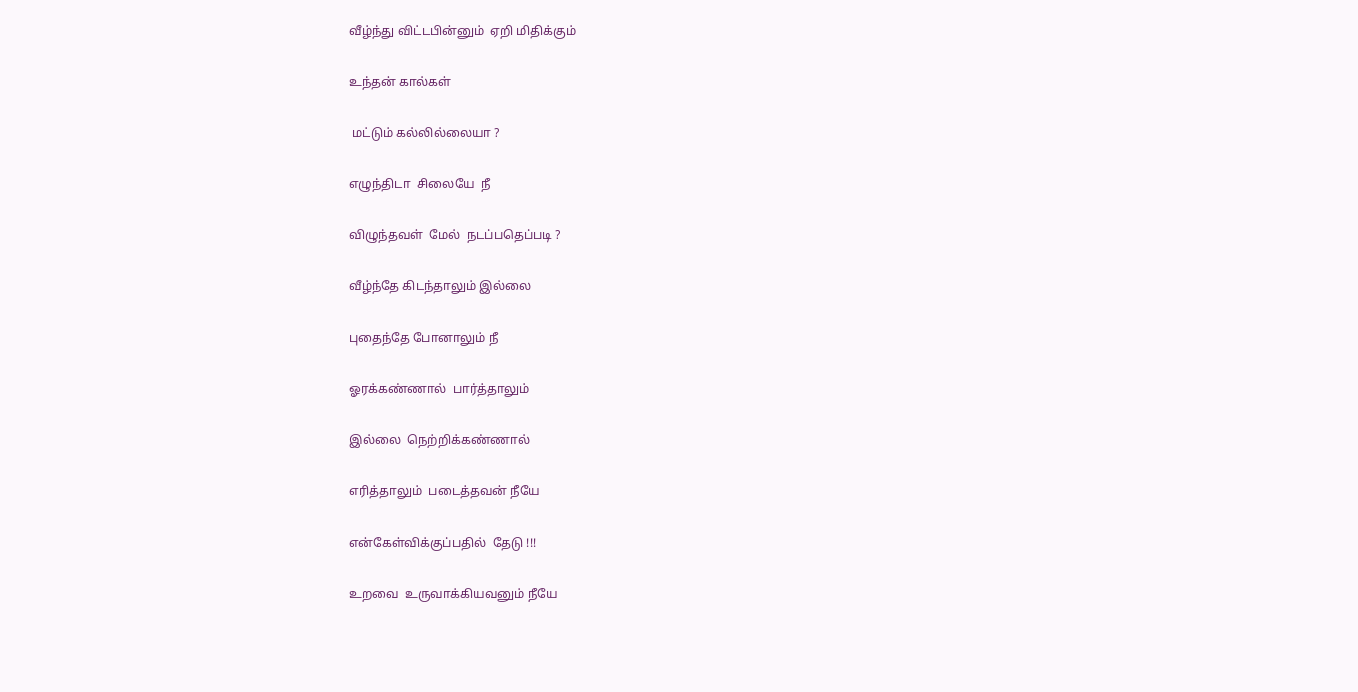வீழ்ந்து விட்டபின்னும்  ஏறி மிதிக்கும்

உந்தன் கால்கள்

 மட்டும் கல்லில்லையா ?

எழுந்திடா  சிலையே  நீ

விழுந்தவள்  மேல்  நடப்பதெப்படி ?

வீழ்ந்தே கிடந்தாலும் இல்லை

புதைந்தே போனாலும் நீ

ஓரக்கண்ணால்  பார்த்தாலும்

இல்லை  நெற்றிக்கண்ணால்

எரித்தாலும்  படைத்தவன் நீயே

என்கேள்விக்குப்பதில்  தேடு !!!

உறவை  உருவாக்கியவனும் நீயே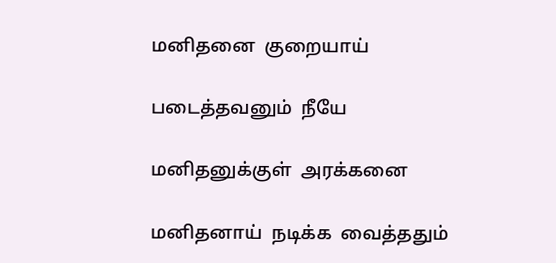மனிதனை  குறையாய்

படைத்தவனும்  நீயே

மனிதனுக்குள்  அரக்கனை

மனிதனாய்  நடிக்க  வைத்ததும்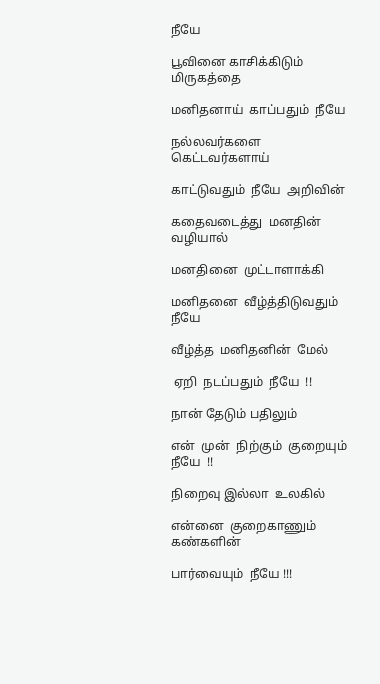நீயே

பூவினை காசிக்கிடும்  மிருகத்தை

மனிதனாய்  காப்பதும்  நீயே

நல்லவர்களை  கெட்டவர்களாய்

காட்டுவதும்  நீயே  அறிவின்

கதைவடைத்து  மனதின் வழியால்

மனதினை  முட்டாளாக்கி

மனிதனை  வீழ்த்திடுவதும் நீயே

வீழ்த்த  மனிதனின்  மேல்

 ஏறி  நடப்பதும்  நீயே  !!

நான் தேடும் பதிலும்

என்  முன்  நிற்கும்  குறையும் நீயே  !!

நிறைவு இல்லா  உலகில்

என்னை  குறைகாணும்  கண்களின்

பார்வையும்  நீயே !!!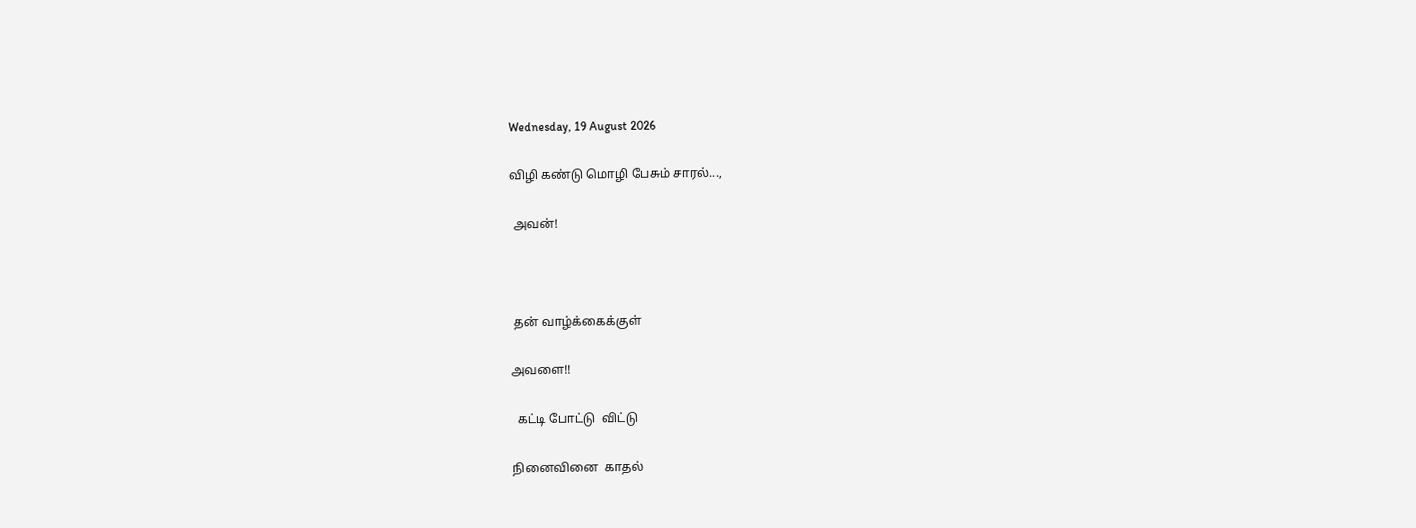Wednesday, 19 August 2026

விழி கண்டு மொழி பேசும் சாரல்...,

 அவன்!



 தன் வாழ்க்கைக்குள்

அவளை!!

  கட்டி போட்டு  விட்டு

நினைவினை  காதல்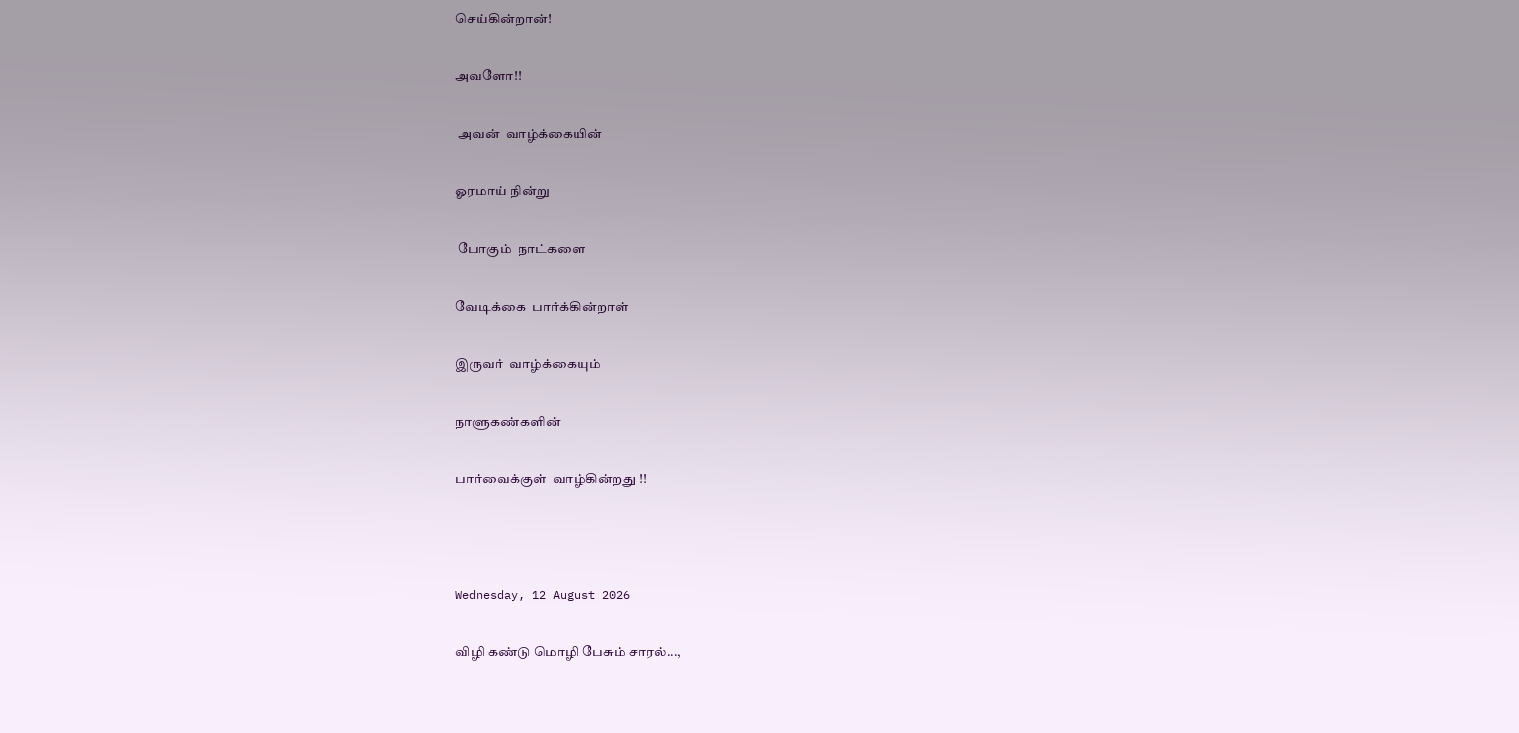செய்கின்றான்!

அவளோ!!

 அவன்  வாழ்க்கையின்

ஓரமாய் நின்று

 போகும்  நாட்களை

வேடிக்கை  பார்க்கின்றாள்

இருவர்  வாழ்க்கையும்

நாளுகண்களின்

பார்வைக்குள்  வாழ்கின்றது !!



Wednesday, 12 August 2026

விழி கண்டு மொழி பேசும் சாரல்...,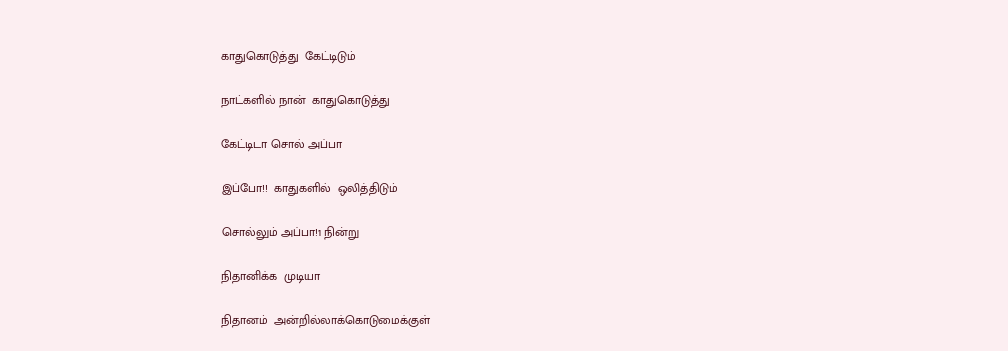காதுகொடுத்து  கேட்டிடும்

நாட்களில் நான்  காதுகொடுத்து

கேட்டிடா சொல் அப்பா

இப்போ!!  காதுகளில்  ஒலித்திடும்

சொல்லும் அப்பா!1 நின்று

நிதானிக்க  முடியா

நிதானம்  அன்றில்லாக்கொடுமைக்குள்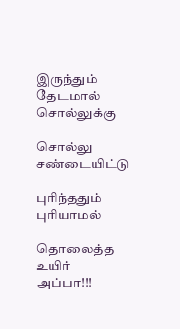இருந்தும் தேடமால்  சொல்லுக்கு

சொல்லு சண்டையிட்டு

புரிந்ததும் புரியாமல்

தொலைத்த  உயிர் அப்பா!!!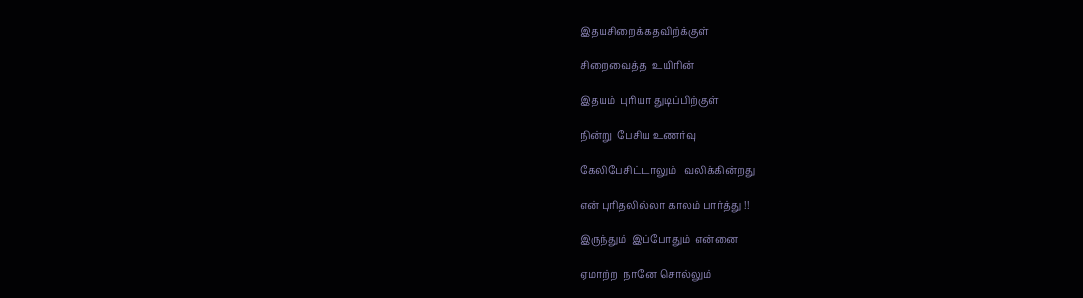இதயசிறைக்கதவிற்க்குள்

சிறைவைத்த  உயிரின்

இதயம்  புரியா துடிப்பிற்குள்

நின்று  பேசிய உணர்வு

கேலிபேசிட்டாலும்   வலிக்கின்றது

என் புரிதலில்லா காலம் பார்த்து !!

இருந்தும்  இப்போதும்  என்னை

ஏமாற்ற  நானே சொல்லும்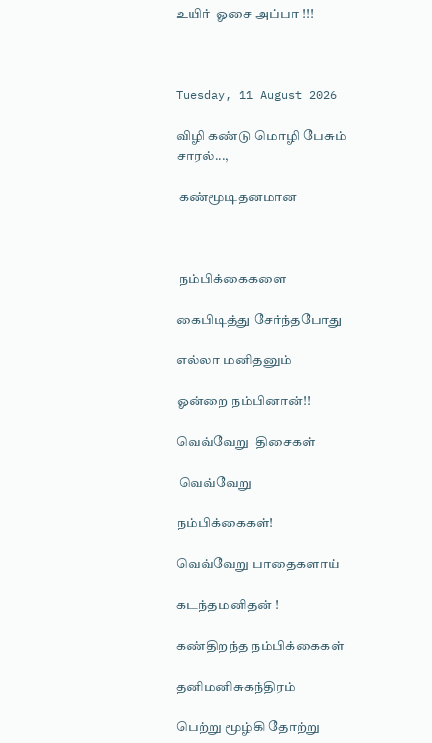உயிர்  ஓசை அப்பா !!!



Tuesday, 11 August 2026

விழி கண்டு மொழி பேசும் சாரல்...,

 கண்மூடிதனமான



 நம்பிக்கைகளை

கைபிடித்து சேர்ந்தபோது

எல்லா மனிதனும்

ஓன்றை நம்பினான்!!

வெவ்வேறு  திசைகள்

 வெவ்வேறு

நம்பிக்கைகள்!

வெவ்வேறு பாதைகளாய்

கடந்தமனிதன் !

கண்திறந்த நம்பிக்கைகள்

தனிமனிசுகந்திரம்

பெற்று மூழ்கி தோற்று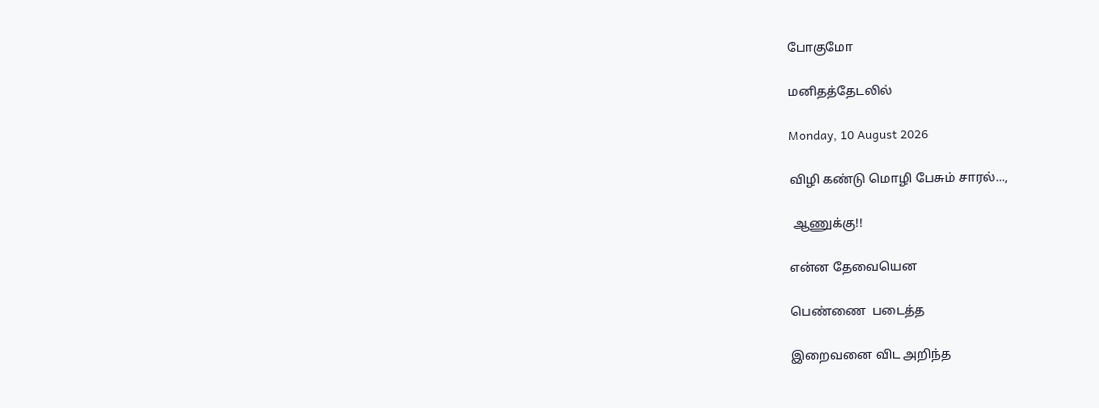போகுமோ

மனிதத்தேடலில்

Monday, 10 August 2026

விழி கண்டு மொழி பேசும் சாரல்...,

 ஆணுக்கு!!

என்ன தேவையென

பெண்ணை  படைத்த

இறைவனை விட அறிந்த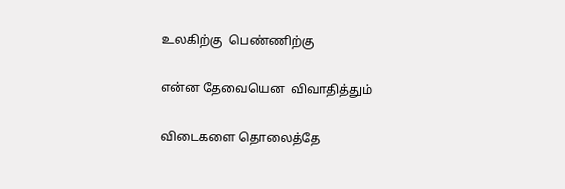உலகிற்கு  பெண்ணிற்கு

என்ன தேவையென  விவாதித்தும்

விடைகளை தொலைத்தே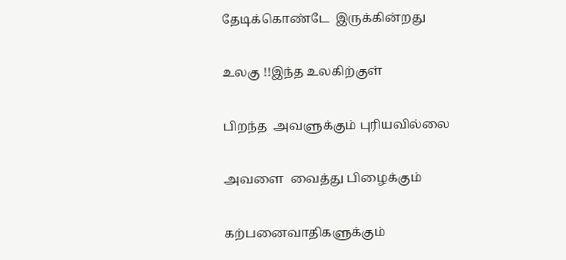தேடிக்கொண்டே  இருக்கின்றது

உலகு !!இந்த உலகிற்குள்

பிறந்த  அவளுக்கும் புரியவில்லை

அவளை  வைத்து பிழைக்கும்

கற்பனைவாதிகளுக்கும்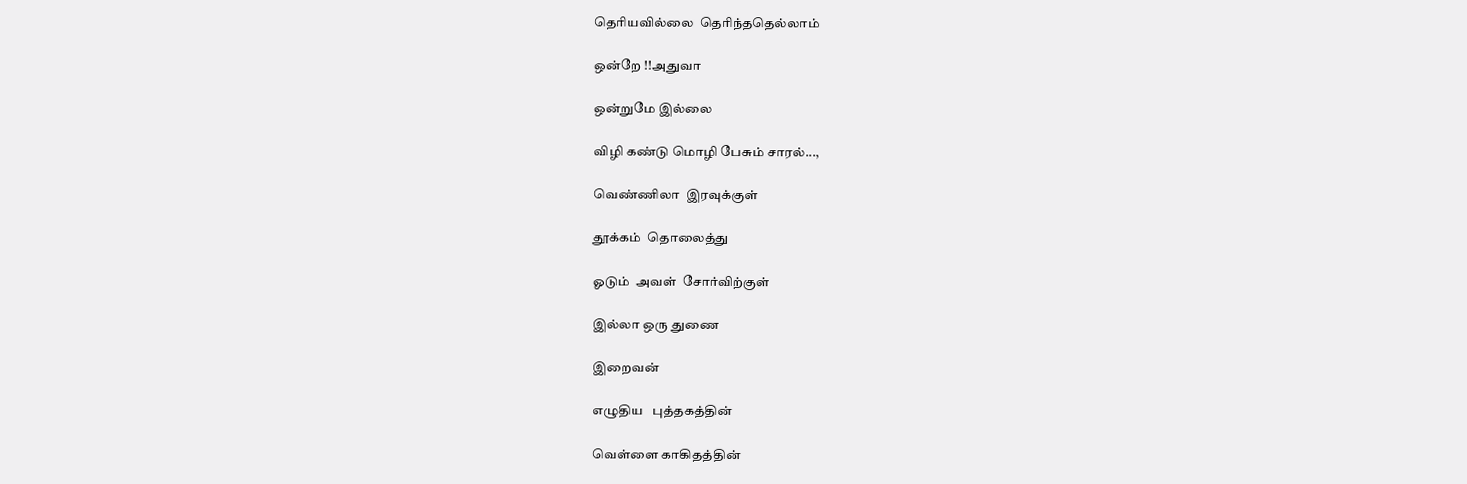தெரியவில்லை  தெரிந்ததெல்லாம்

ஒன்றே !!அதுவா

ஒன்றுமே இல்லை

விழி கண்டு மொழி பேசும் சாரல்...,

வெண்ணிலா  இரவுக்குள்

தூக்கம்  தொலைத்து

ஓடும்  அவள்  சோர்விற்குள்

இல்லா ஒரு துணை

இறைவன்

எழுதிய   புத்தகத்தின்

வெள்ளை காகிதத்தின்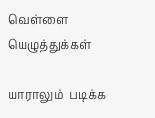வெள்ளை யெழுத்துக்கள்

யாராலும்  படிக்க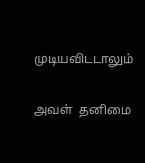முடியவிடடாலும்

அவள்  தனிமை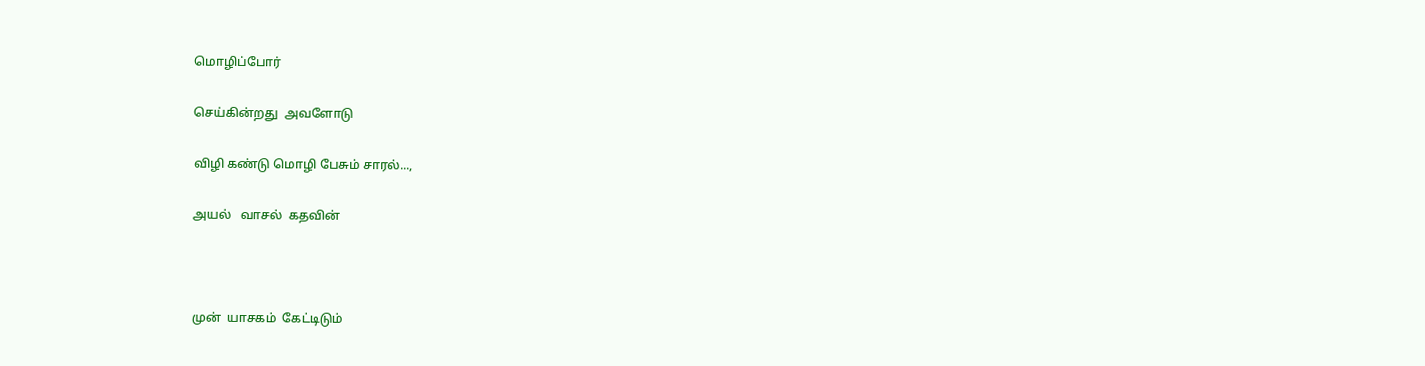மொழிப்போர்

செய்கின்றது  அவளோடு

விழி கண்டு மொழி பேசும் சாரல்...,

அயல்   வாசல்  கதவின்



முன்  யாசகம்  கேட்டிடும்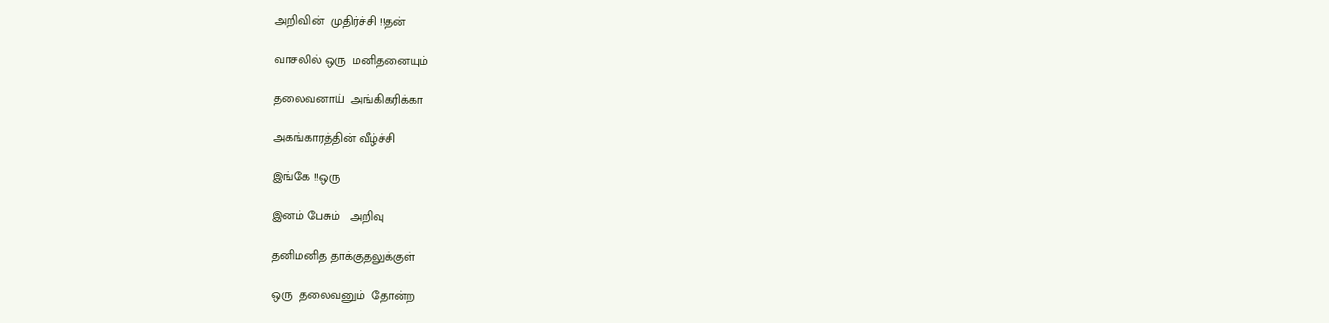அறிவின்  முதிர்ச்சி !!தன்

வாசலில் ஒரு  மனிதனையும்

தலைவனாய்  அங்கிகரிக்கா

அகங்காரத்தின் வீழ்ச்சி

இங்கே !!ஒரு

இனம் பேசும்   அறிவு

தனிமனித தாக்குதலுக்குள்

ஒரு  தலைவனும்  தோன்ற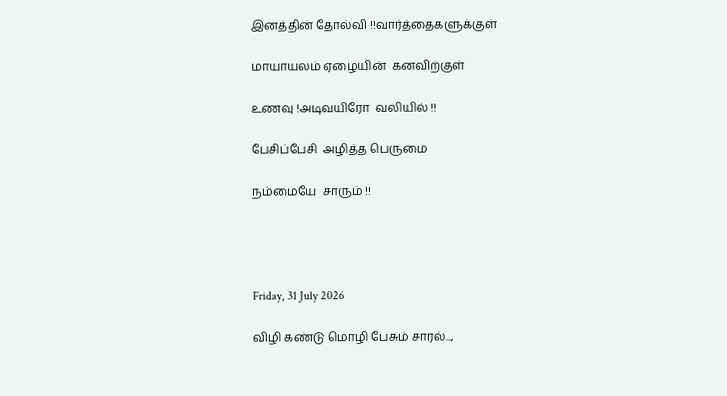இனத்தின் தோல்வி !!வார்த்தைகளுக்குள்

மாயாயலம் ஏழையின்  கனவிற்குள்

உணவு !அடிவயிரோ  வலியில் !!

பேசிப்பேசி  அழித்த பெருமை

நம்மையே  சாரும் !!




Friday, 31 July 2026

விழி கண்டு மொழி பேசும் சாரல்...,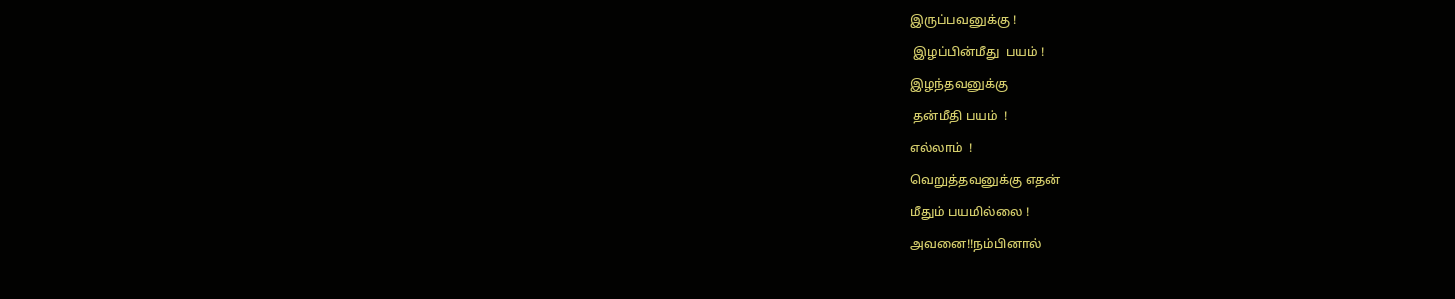இருப்பவனுக்கு !

 இழப்பின்மீது  பயம் !

இழந்தவனுக்கு

 தன்மீதி பயம்  !

எல்லாம்  !

வெறுத்தவனுக்கு எதன்

மீதும் பயமில்லை !

அவனை!!நம்பினால்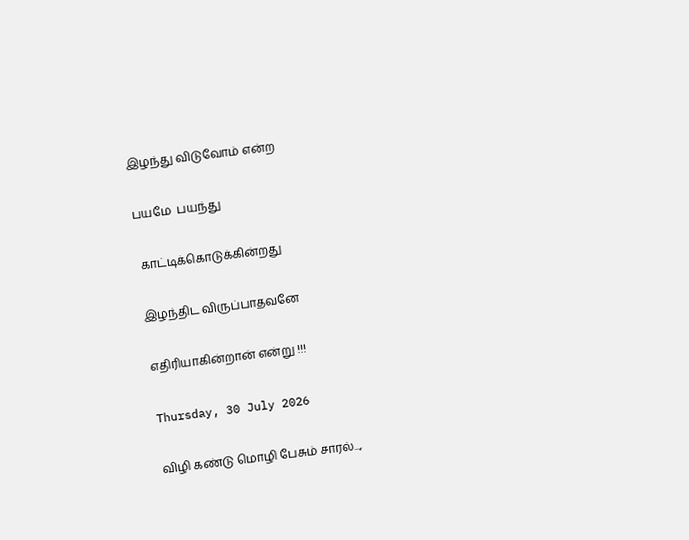இழந்து விடுவோம் என்ற

பயமே  பயந்து

 காட்டிக்கொடுக்கின்றது

இழந்திட விருப்பாதவனே

எதிரியாகின்றான் என்று !!!

Thursday, 30 July 2026

விழி கண்டு மொழி பேசும் சாரல்...,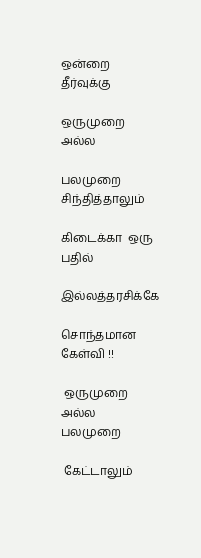ஒன்றை  தீர்வுக்கு

ஒருமுறை  அல்ல

பலமுறை சிந்தித்தாலும்

கிடைக்கா  ஒரு பதில்

இல்லத்தரசிக்கே

சொந்தமான கேள்வி !!

 ஒருமுறை அல்ல  பலமுறை

 கேட்டாலும்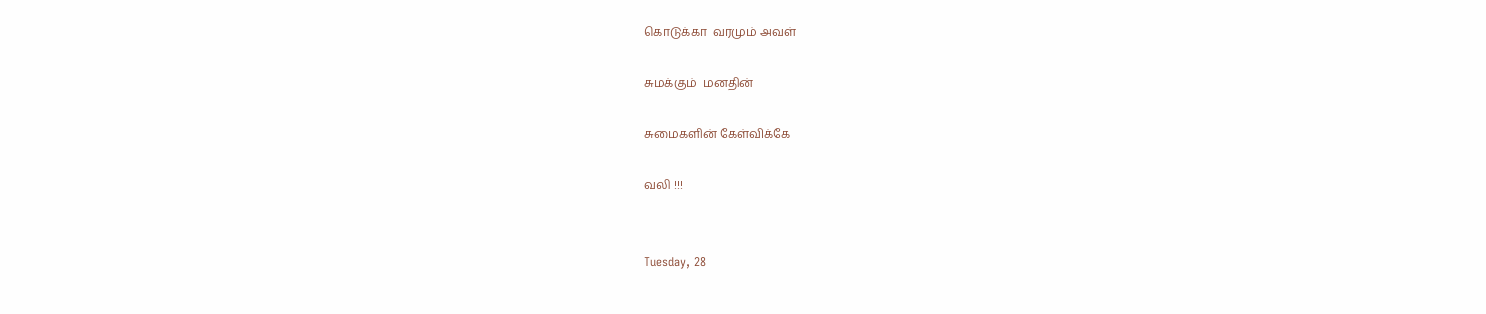கொடுக்கா  வரமும் அவள்

சுமக்கும்  மனதின்

சுமைகளின் கேள்விக்கே

வலி !!!


Tuesday, 28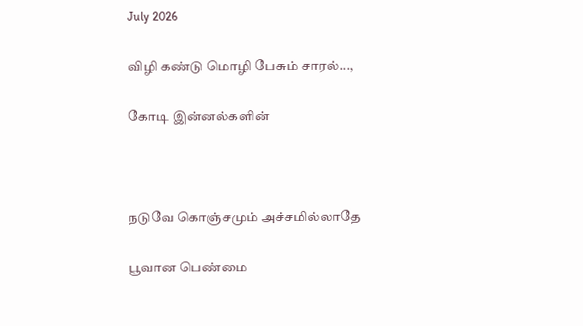July 2026

விழி கண்டு மொழி பேசும் சாரல்...,

கோடி இன்னல்களின்



நடுவே கொஞ்சமும் அச்சமில்லாதே

பூவான பெண்மை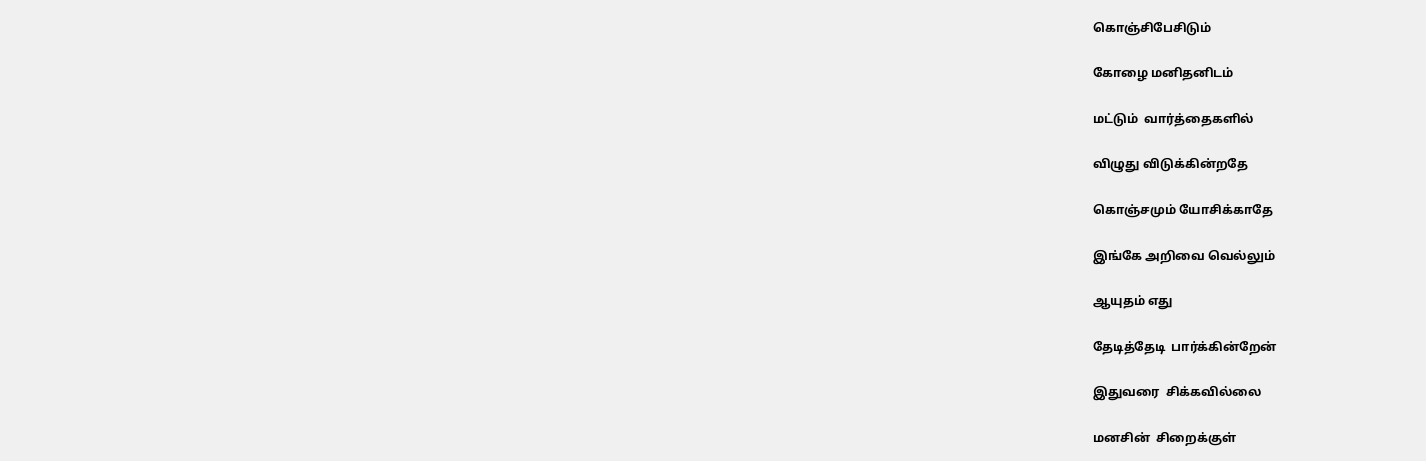கொஞ்சிபேசிடும்

கோழை மனிதனிடம்

மட்டும்  வார்த்தைகளில்

விழுது விடுக்கின்றதே

கொஞ்சமும் யோசிக்காதே

இங்கே அறிவை வெல்லும்

ஆயுதம் எது

தேடித்தேடி  பார்க்கின்றேன்

இதுவரை  சிக்கவில்லை

மனசின்  சிறைக்குள்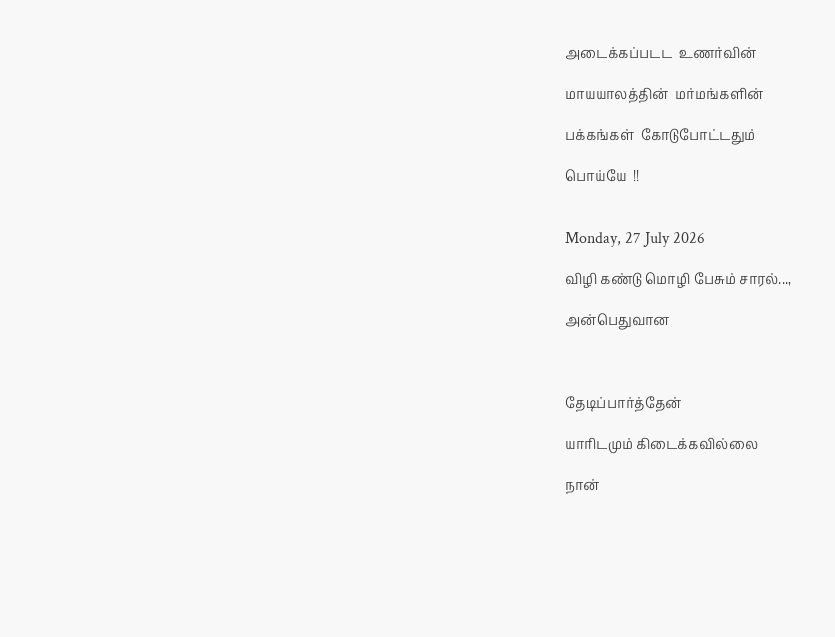அடைக்கப்படட  உணர்வின்

மாயயாலத்தின்  மர்மங்களின்

பக்கங்கள்  கோடுபோட்டதும்

பொய்யே  !!


Monday, 27 July 2026

விழி கண்டு மொழி பேசும் சாரல்...,

அன்பெதுவான



தேடிப்பார்த்தேன்

யாரிடமும் கிடைக்கவில்லை

நான்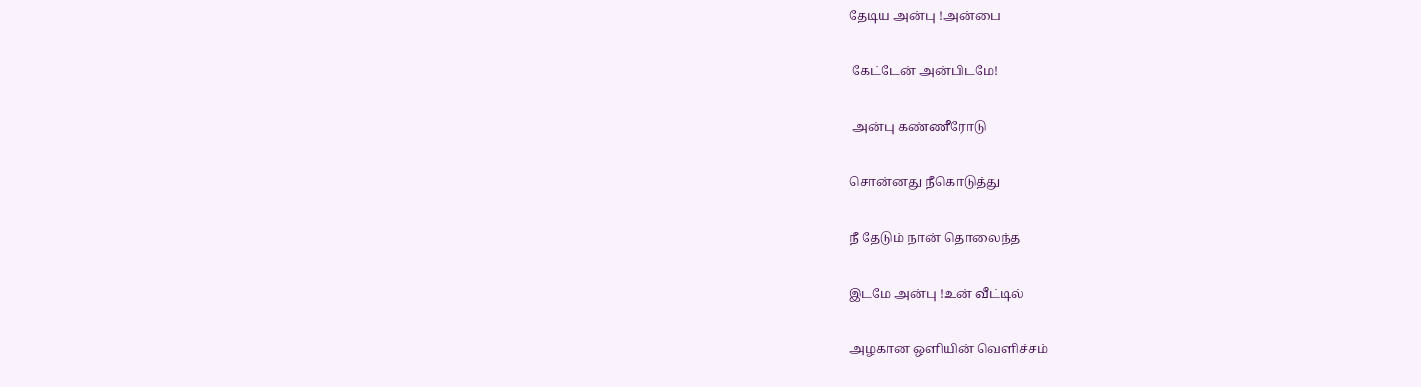தேடிய அன்பு !அன்பை

 கேட்டேன் அன்பிடமே!

 அன்பு கண்ணீரோடு

சொன்னது நீகொடுத்து

நீ தேடும் நான் தொலைந்த

இடமே அன்பு !உன் வீட்டில்

அழகான ஒளியின் வெளிச்சம்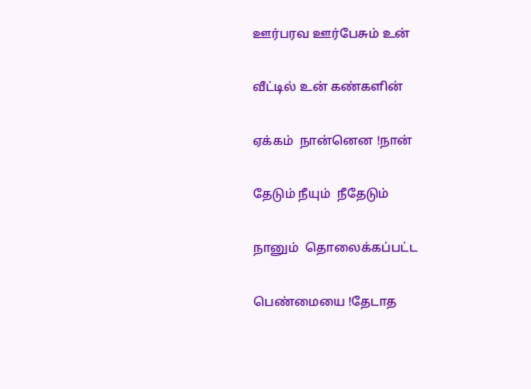ஊர்பரவ ஊர்பேசும் உன்

வீட்டில் உன் கண்களின்

ஏக்கம்  நான்னென !நான்

தேடும் நீயும்  நீதேடும்

நானும்  தொலைக்கப்பட்ட

பெண்மையை !தேடாத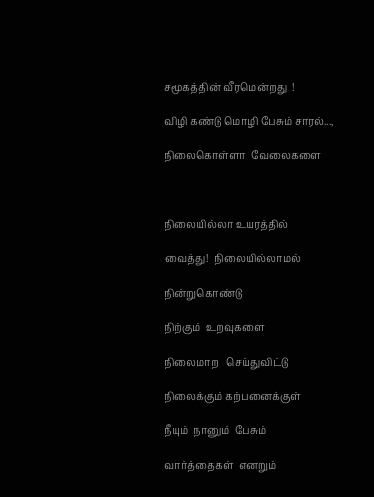சமூகத்தின் வீரமென்றது  !

விழி கண்டு மொழி பேசும் சாரல்...,

நிலைகொள்ளா  வேலைகளை



நிலையில்லா உயரத்தில்

வைத்து!  நிலையில்லாமல்

நின்றுகொண்டு

நிற்கும்  உறவுகளை

நிலைமாற   செய்துவிட்டு

நிலைக்கும் கற்பனைக்குள்

நீயும்  நானும்  பேசும்

வார்த்தைகள்  எனறும்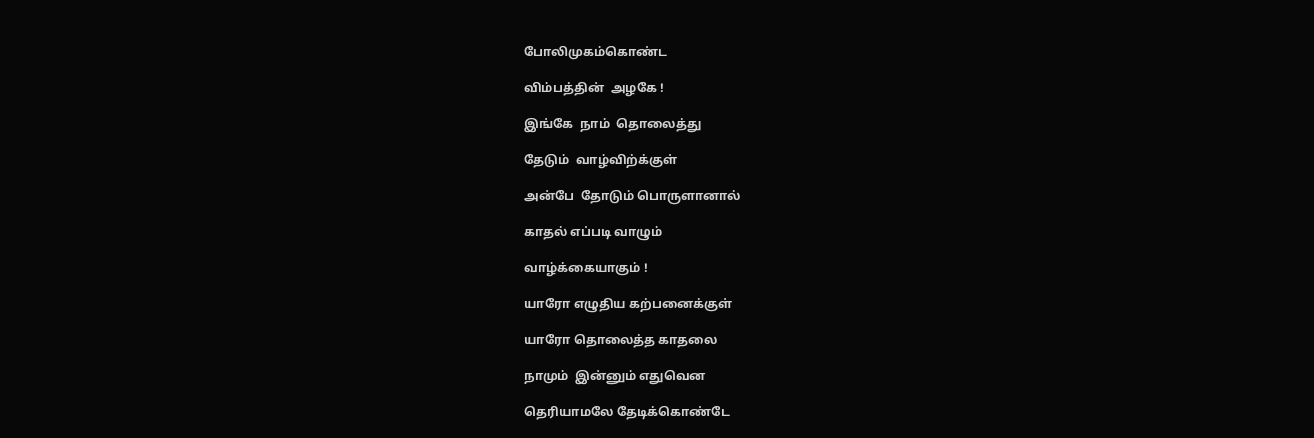போலிமுகம்கொண்ட

விம்பத்தின்  அழகே !

இங்கே  நாம்  தொலைத்து

தேடும்  வாழ்விற்க்குள்

அன்பே  தோடும் பொருளானால்

காதல் எப்படி வாழும்

வாழ்க்கையாகும் !

யாரோ எழுதிய கற்பனைக்குள்

யாரோ தொலைத்த காதலை

நாமும்  இன்னும் எதுவென

தெரியாமலே தேடிக்கொண்டே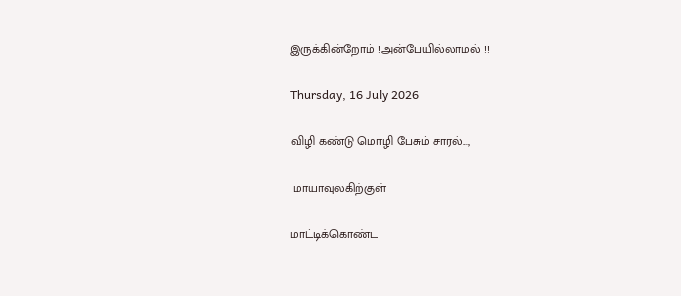இருக்கின்றோம் !அன்பேயில்லாமல் !!

Thursday, 16 July 2026

விழி கண்டு மொழி பேசும் சாரல்...,

 மாயாவுலகிற்குள்

மாட்டிக்கொண்ட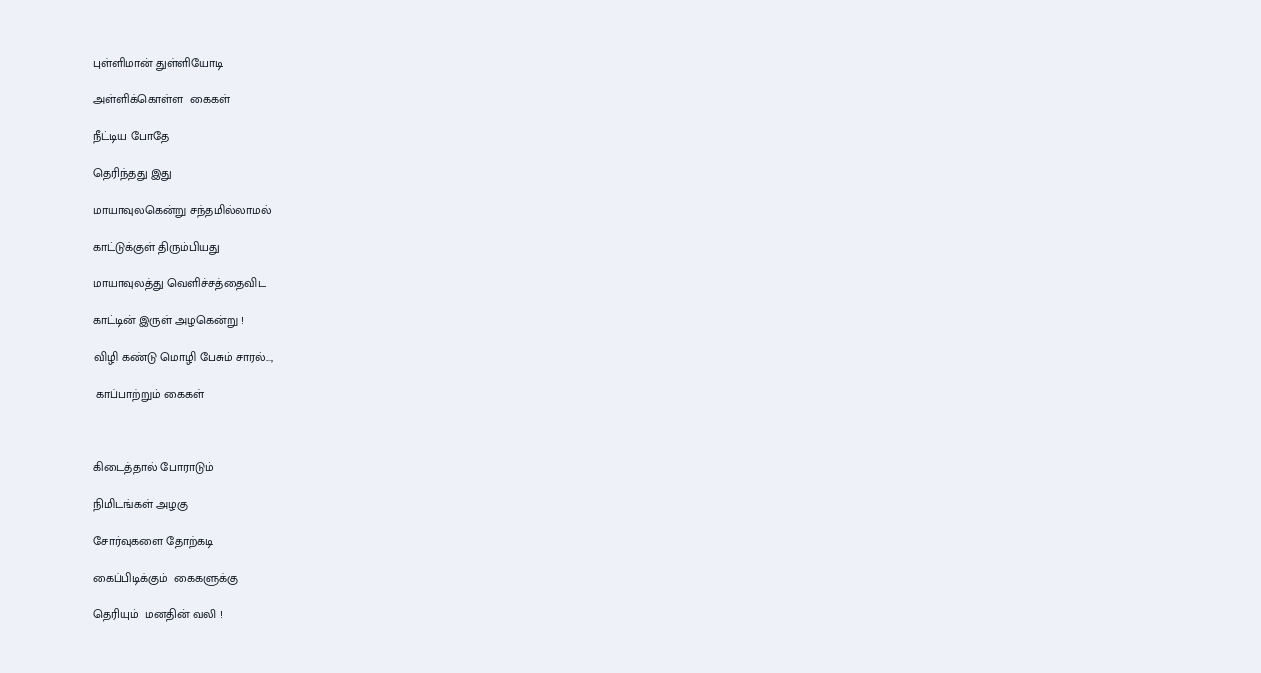புள்ளிமான் துள்ளியோடி

அள்ளிக்கொள்ள  கைகள்

நீட்டிய போதே

தெரிந்தது இது

மாயாவுலகென்று சந்தமில்லாமல்

காட்டுக்குள் திரும்பியது

மாயாவுலத்து வெளிச்சத்தைவிட

காட்டின் இருள் அழகென்று !

விழி கண்டு மொழி பேசும் சாரல்...,

 காப்பாற்றும் கைகள்



கிடைத்தால் போராடும்

நிமிடங்கள் அழகு

சோர்வுகளை தோற்கடி

கைப்பிடிக்கும்  கைகளுக்கு

தெரியும்  மனதின் வலி !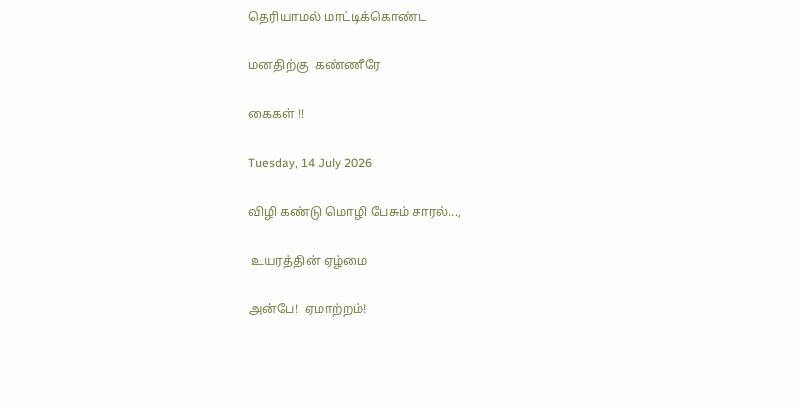தெரியாமல் மாட்டிக்கொண்ட

மனதிற்கு  கண்ணீரே

கைகள் !!

Tuesday, 14 July 2026

விழி கண்டு மொழி பேசும் சாரல்...,

 உயரத்தின் ஏழ்மை

அன்பே!  ஏமாற்றம்!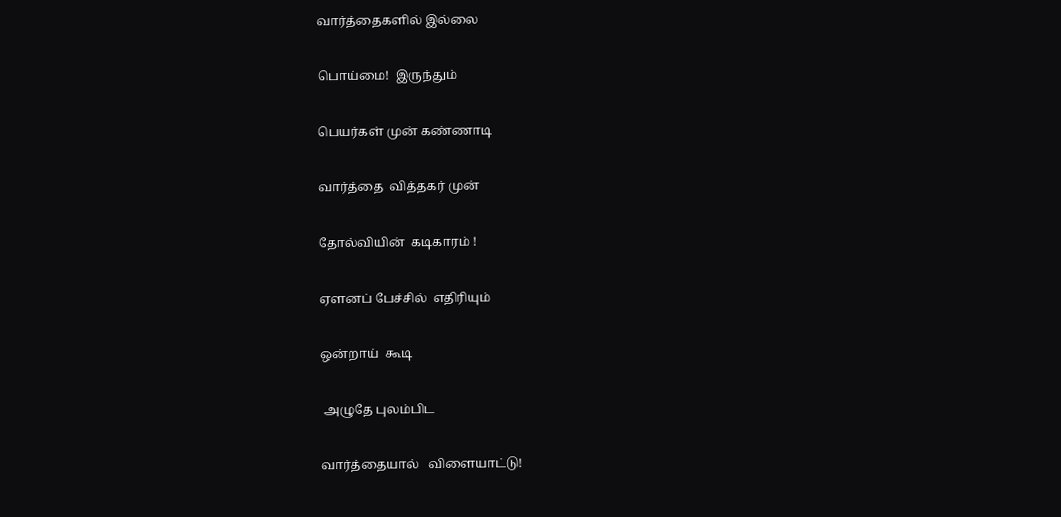வார்த்தைகளில் இல்லை

பொய்மை!  இருந்தும்

பெயர்கள் முன் கண்ணாடி

வார்த்தை  வித்தகர் முன்

தோல்வியின்  கடிகாரம் !

ஏளனப் பேச்சில்  எதிரியும்

ஒன்றாய்  கூடி

 அழுதே புலம்பிட

வார்த்தையால்   விளையாட்டு!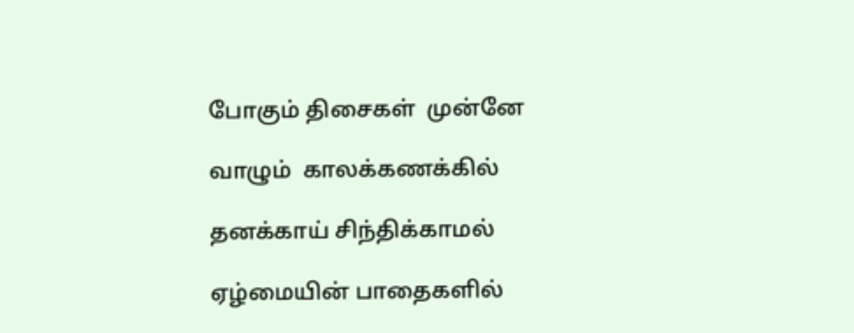போகும் திசைகள்  முன்னே

வாழும்  காலக்கணக்கில்

தனக்காய் சிந்திக்காமல்

ஏழ்மையின் பாதைகளில்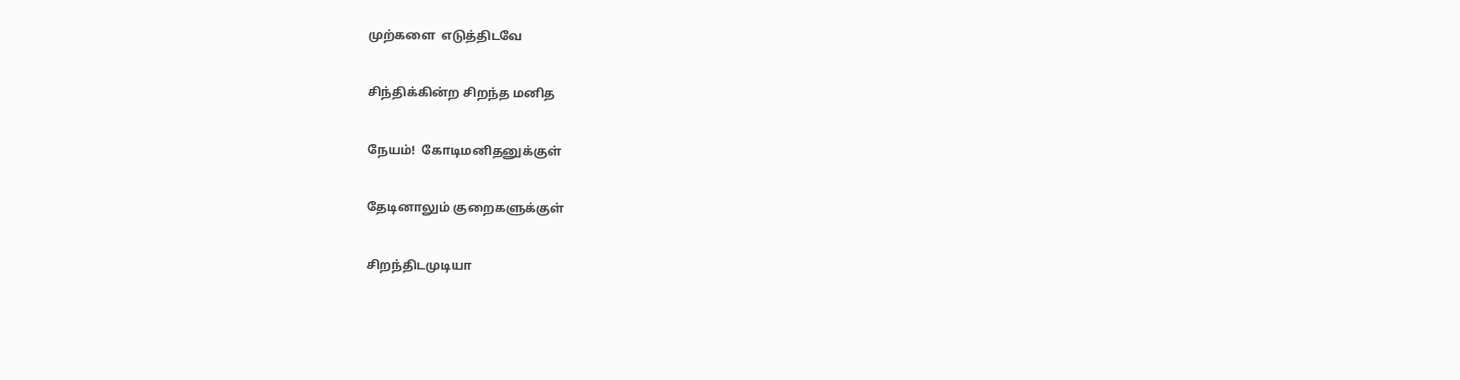முற்களை  எடுத்திடவே

சிந்திக்கின்ற சிறந்த மனித

நேயம்!  கோடிமனிதனுக்குள்

தேடினாலும் குறைகளுக்குள்

சிறந்திடமுடியா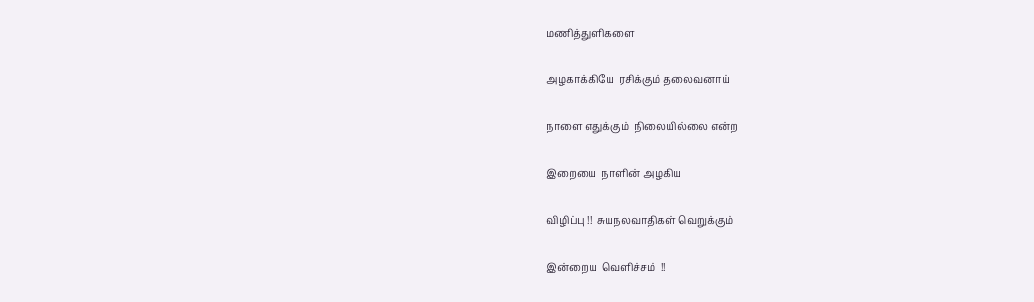மணித்துளிகளை

அழகாக்கியே  ரசிக்கும் தலைவனாய்

நாளை எதுக்கும்  நிலையில்லை என்ற

இறையை  நாளின் அழகிய

விழிப்பு !!  சுயநலவாதிகள் வெறுக்கும்

இன்றைய  வெளிச்சம்  !!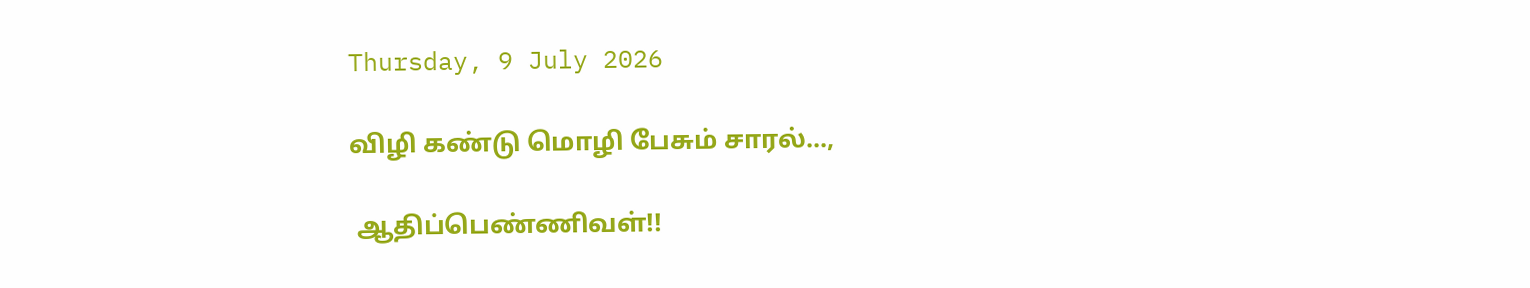Thursday, 9 July 2026

விழி கண்டு மொழி பேசும் சாரல்...,

 ஆதிப்பெண்ணிவள்!!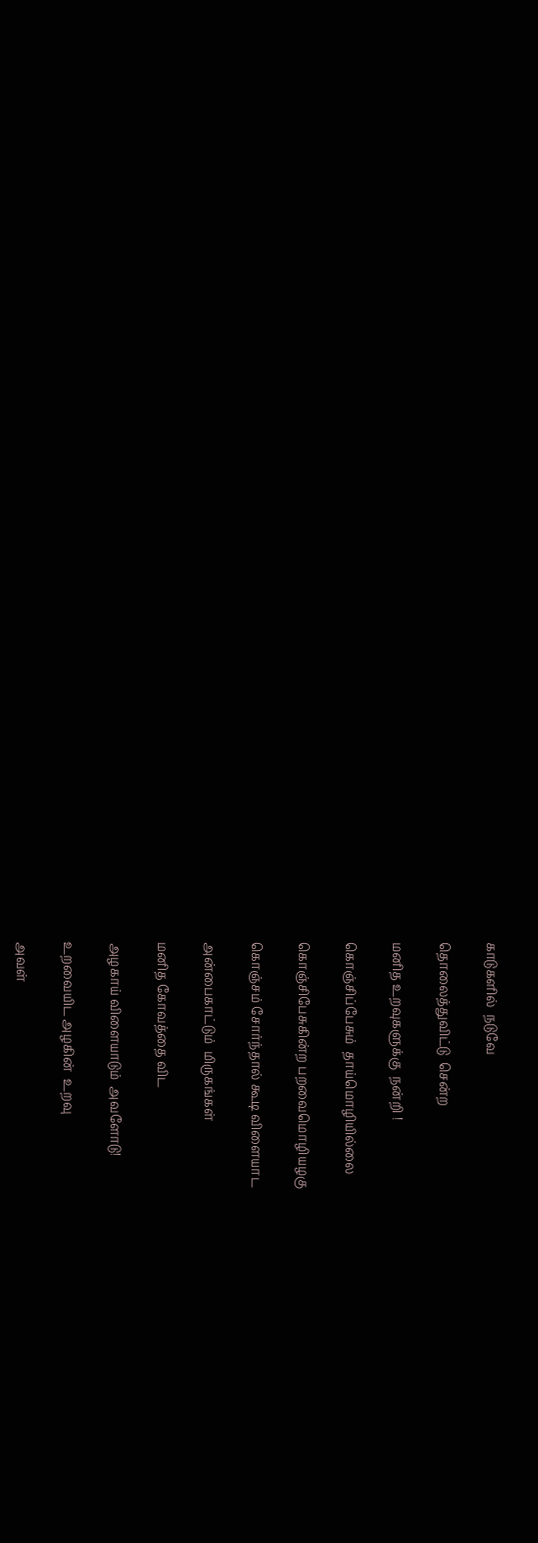காடுகளில்  நடுவே

தொலைத்துவிட்டு  சென்ற

மனித உறவுகளுக்கு  நன்றி !

கொஞ்சிப்பேசும்  தாய்மொழியில்லை

கொஞ்சிபேசுகின்ற பறவைமொழியழகு

கொஞ்சம் சோர்ந்தால் கூடி விளையாட

அன்பைகாட்டும்  மிருகங்கள்

மனித கோவத்தை விட

அழகாய் விளையாடும்  அவளோடு!

உறவையிட அழகின்  உறவு

அவள்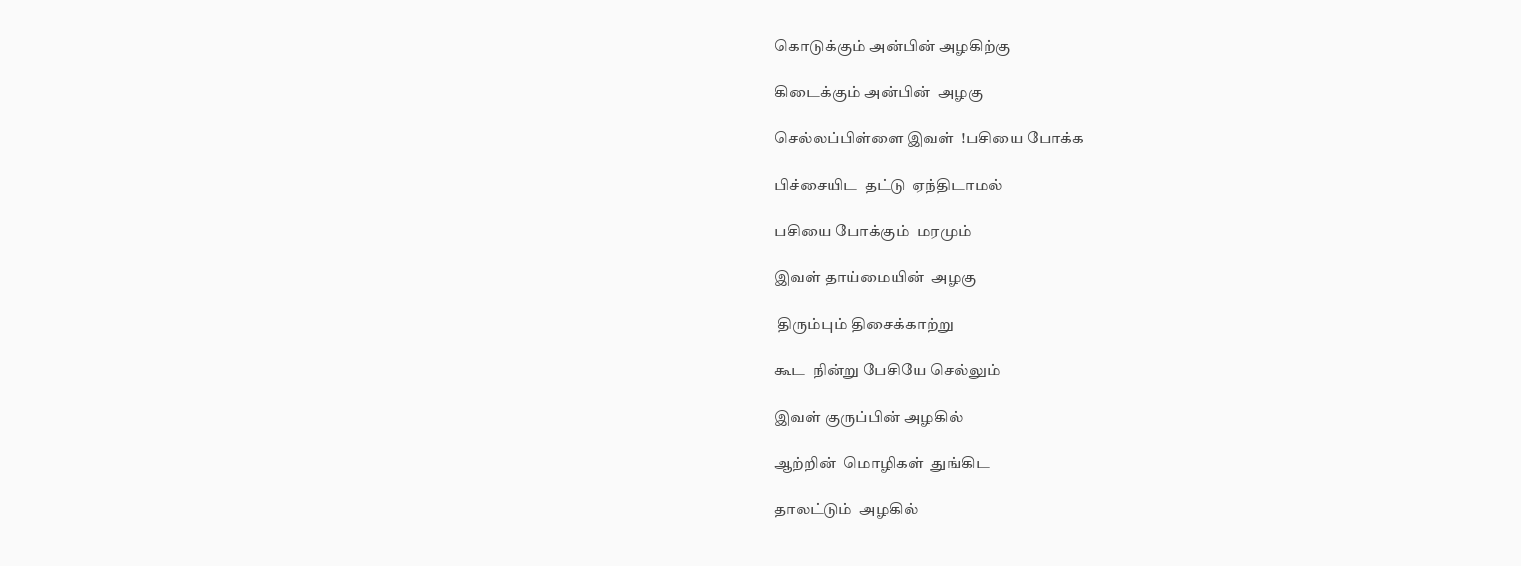கொடுக்கும் அன்பின் அழகிற்கு

கிடைக்கும் அன்பின்  அழகு

செல்லப்பிள்ளை இவள்  !பசியை போக்க

பிச்சையிட  தட்டு  ஏந்திடாமல்

பசியை போக்கும்  மரமும்

இவள் தாய்மையின்  அழகு

 திரும்பும் திசைக்காற்று

கூட  நின்று பேசியே செல்லும்

இவள் குருப்பின் அழகில்

ஆற்றின்  மொழிகள்  துங்கிட

தாலட்டும்  அழகில்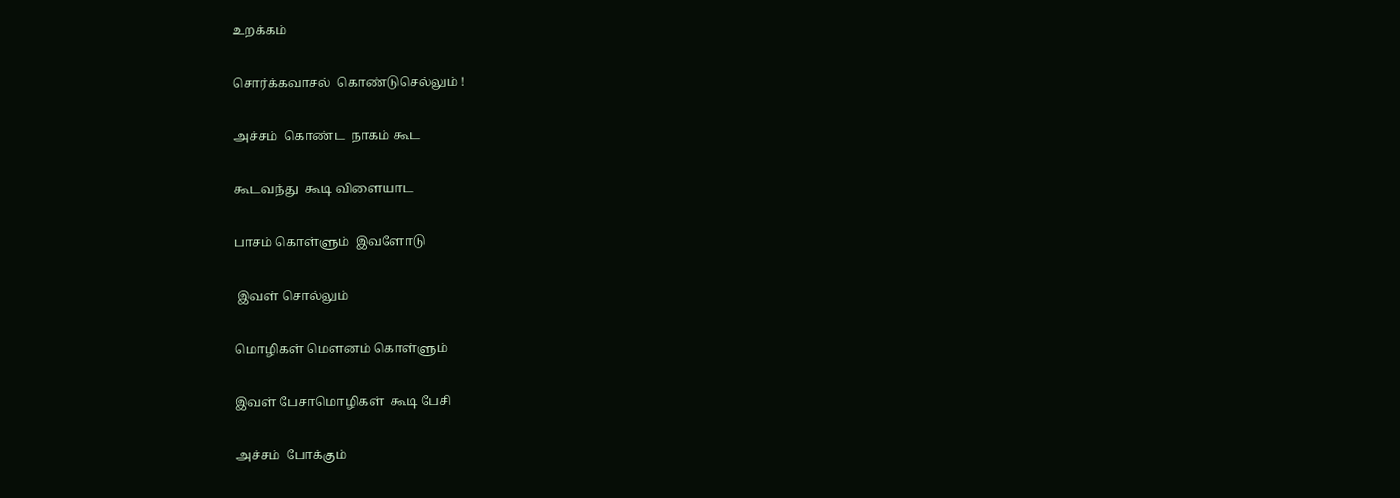உறக்கம்

சொர்க்கவாசல்  கொண்டுசெல்லும் !

அச்சம்  கொண்ட  நாகம் கூட

கூடவந்து  கூடி விளையாட

பாசம் கொள்ளும்  இவளோடு

 இவள் சொல்லும்

மொழிகள் மௌனம் கொள்ளும்

இவள் பேசாமொழிகள்  கூடி பேசி

அச்சம்  போக்கும்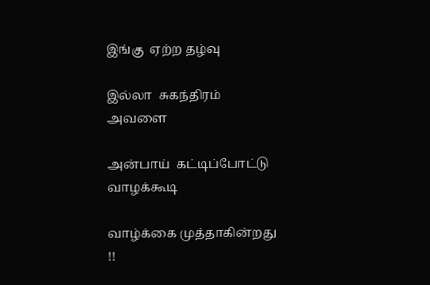இங்கு  ஏற்ற தழ்வு

இல்லா  சுகந்திரம்  அவளை

அன்பாய்  கட்டிப்போட்டு வாழக்கூடி

வாழ்க்கை முத்தாகின்றது !!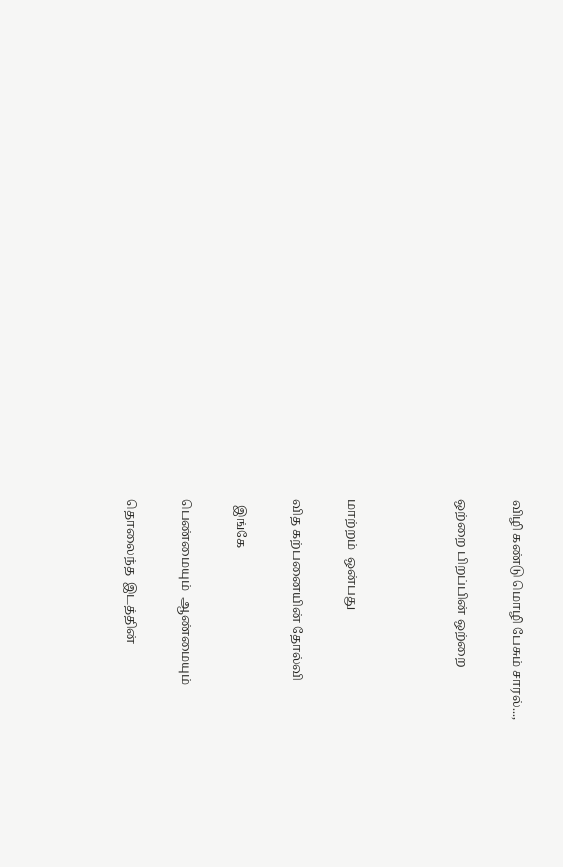விழி கண்டு மொழி பேசும் சாரல்...,

ஒற்றை பிறப்பின் ஒற்றை



மாற்றம்  ஒன்பது

வித கற்பனையின் தோல்வி

  இங்கே

பெண்மையும்  ஆண்மையும்

தொலைந்த  இடத்தின்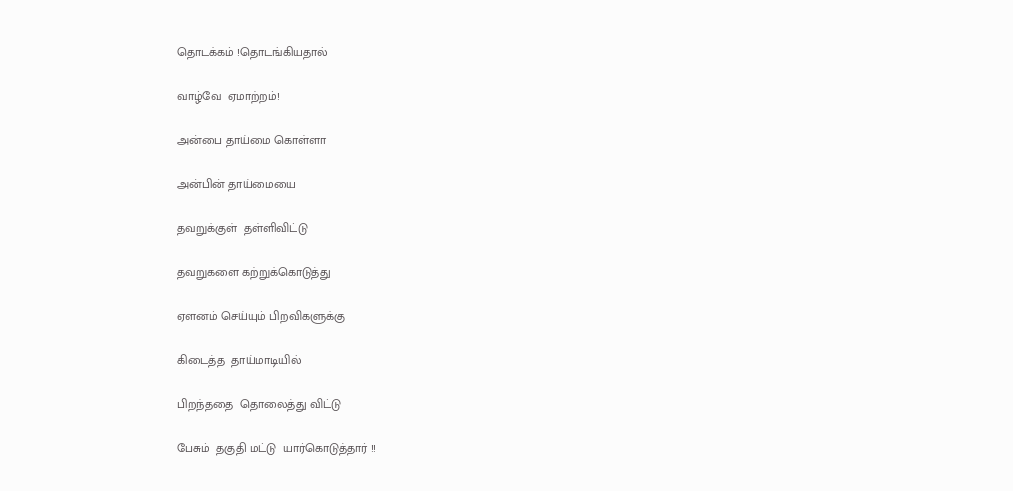தொடக்கம் !தொடங்கியதால்

வாழ்வே  ஏமாற்றம்!

அன்பை தாய்மை கொள்ளா

அன்பின் தாய்மையை

தவறுக்குள்  தள்ளிவிட்டு

தவறுகளை கற்றுக்கொடுத்து

ஏளனம் செய்யும் பிறவிகளுக்கு

கிடைத்த  தாய்மாடியில்

பிறந்ததை  தொலைத்து விட்டு

பேசும்  தகுதி மட்டு  யார்கொடுத்தார் !!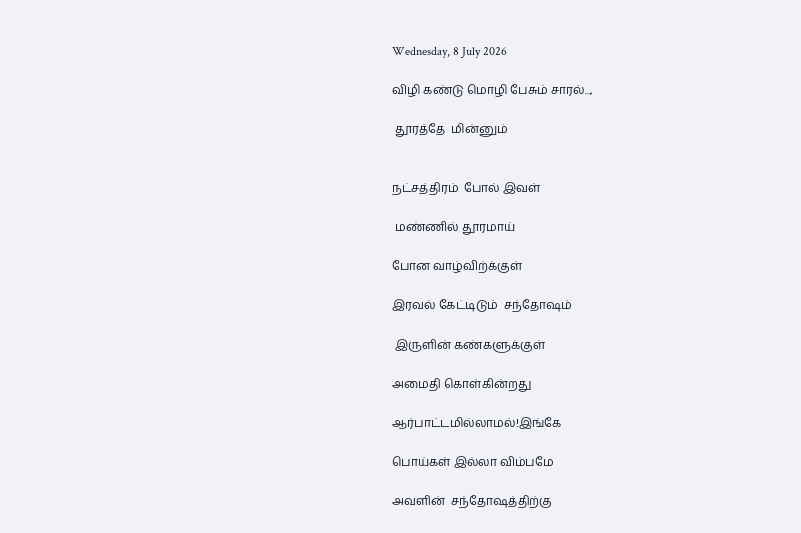Wednesday, 8 July 2026

விழி கண்டு மொழி பேசும் சாரல்...,

 தூரத்தே  மின்னும்


நட்சத்திரம்  போல் இவள்

 மண்ணில் தூரமாய்

போன வாழ்விற்க்குள்

இரவல் கேட்டிடும்  சந்தோஷம்

 இருளின் கண்களுக்குள்

அமைதி கொள்கின்றது

ஆர்பாட்டமில்லாமல்!இங்கே

பொய்கள் இல்லா விம்பமே

அவளின்  சந்தோஷத்திற்கு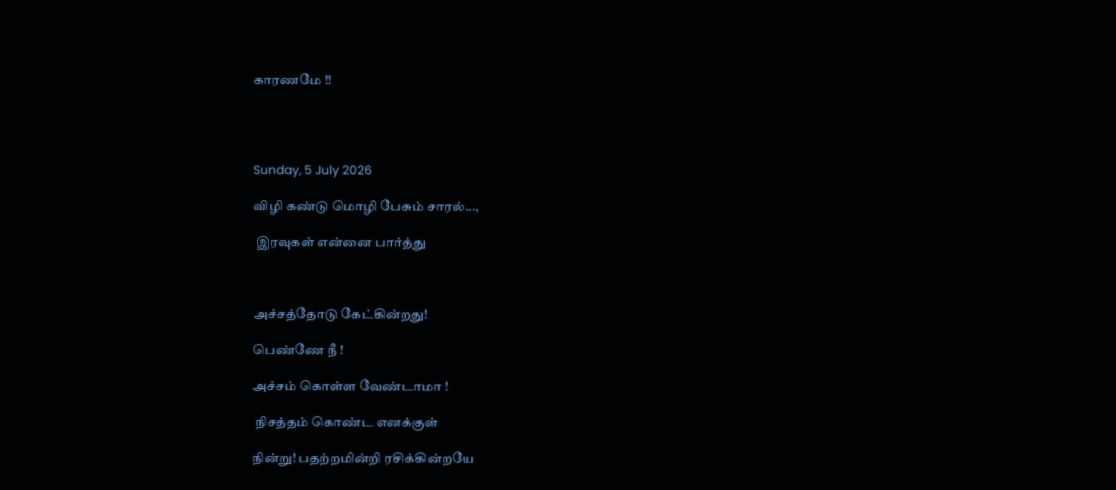காரணமே !!




Sunday, 5 July 2026

விழி கண்டு மொழி பேசும் சாரல்...,

 இரவுகள் என்னை பார்த்து



அச்சத்தோடு கேட்கின்றது!

பெண்ணே நீ !

அச்சம் கொள்ள வேண்டாமா !

 நிசத்தம் கொண்ட எனக்குள்

நின்று! பதற்றமின்றி ரசிக்கின்றயே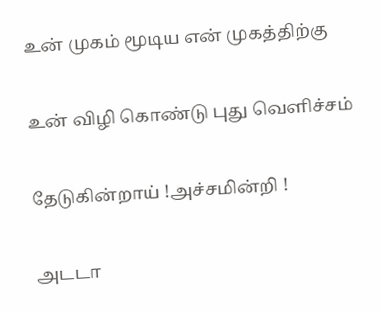உன் முகம் மூடிய என் முகத்திற்கு

உன் விழி கொண்டு புது வெளிச்சம்

தேடுகின்றாய் !அச்சமின்றி !

அடடா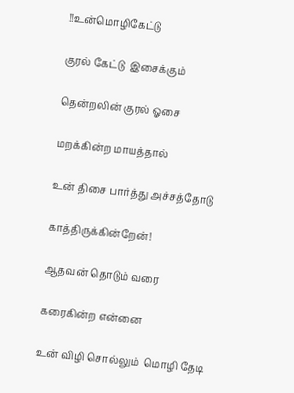!!உன்மொழிகேட்டு

குரல் கேட்டு  இசைக்கும்

தென்றலின் குரல் ஓசை

மறக்கின்ற மாயத்தால்

உன் திசை பார்த்து அச்சத்தோடு

காத்திருக்கின்றேன்!

ஆதவன் தொடும் வரை

கரைகின்ற என்னை

உன் விழி சொல்லும்  மொழி தேடி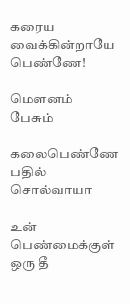கரைய வைக்கின்றாயே பெண்ணே!

மௌனம் பேசும்

கலைபெண்ணே பதில் சொல்வாயா

உன் பெண்மைக்குள் ஒரு தீ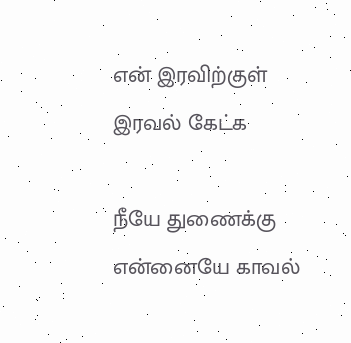என் இரவிற்குள் இரவல் கேட்க

நீயே துணைக்கு என்னையே காவல்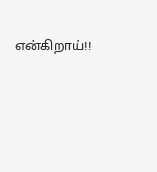என்கிறாய்!!